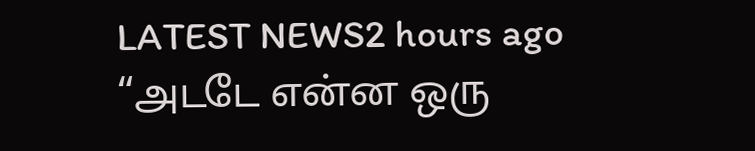LATEST NEWS2 hours ago
“அடடே என்ன ஒரு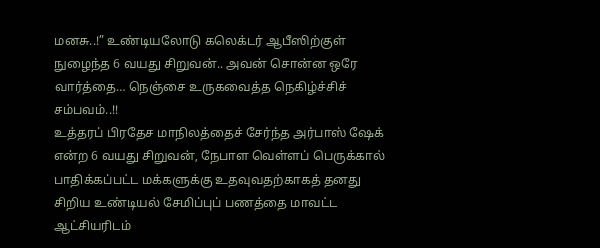மனசு..!” உண்டியலோடு கலெக்டர் ஆபீஸிற்குள் நுழைந்த 6 வயது சிறுவன்.. அவன் சொன்ன ஒரே வார்த்தை… நெஞ்சை உருகவைத்த நெகிழ்ச்சிச் சம்பவம்..!!
உத்தரப் பிரதேச மாநிலத்தைச் சேர்ந்த அர்பாஸ் ஷேக் என்ற 6 வயது சிறுவன், நேபாள வெள்ளப் பெருக்கால் பாதிக்கப்பட்ட மக்களுக்கு உதவுவதற்காகத் தனது சிறிய உண்டியல் சேமிப்புப் பணத்தை மாவட்ட ஆட்சியரிடம்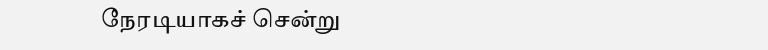நேரடியாகச் சென்று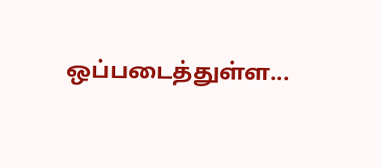ஒப்படைத்துள்ள...